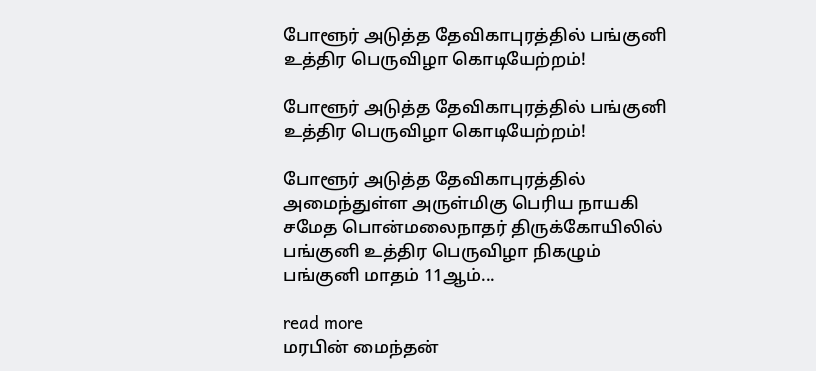போளூர் அடுத்த தேவிகாபுரத்தில் பங்குனி உத்திர பெருவிழா கொடியேற்றம்!

போளூர் அடுத்த தேவிகாபுரத்தில் பங்குனி உத்திர பெருவிழா கொடியேற்றம்!

போளூர் அடுத்த தேவிகாபுரத்தில் அமைந்துள்ள அருள்மிகு பெரிய நாயகி சமேத பொன்மலைநாதர் திருக்கோயிலில் பங்குனி உத்திர பெருவிழா நிகழும் பங்குனி மாதம் 11ஆம்...

read more
மரபின் மைந்தன்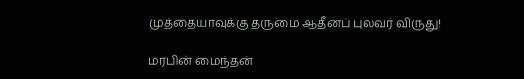முத்தையாவுக்கு தருமை ஆதீனப் புலவர் விருது!

மரபின் மைந்தன்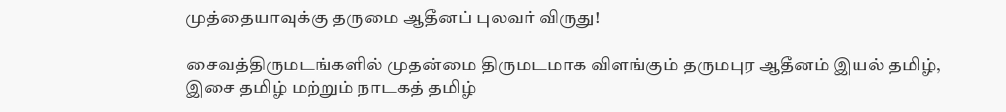முத்தையாவுக்கு தருமை ஆதீனப் புலவர் விருது!

சைவத்திருமடங்களில் முதன்மை திருமடமாக விளங்கும் தருமபுர ஆதீனம் இயல் தமிழ், இசை தமிழ் மற்றும் நாடகத் தமிழ்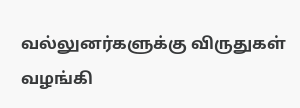வல்லுனர்களுக்கு விருதுகள் வழங்கி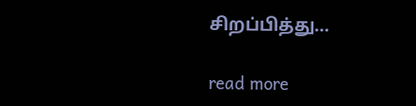சிறப்பித்து...

read more